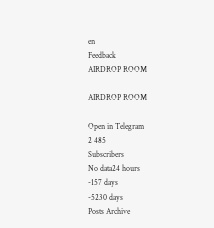en
Feedback
AIRDROP ROOM

AIRDROP ROOM

Open in Telegram
2 485
Subscribers
No data24 hours
-157 days
-5230 days
Posts Archive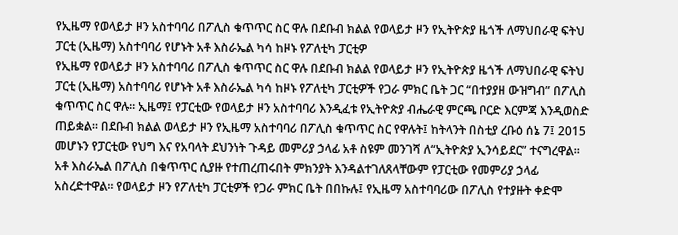የኢዜማ የወላይታ ዞን አስተባባሪ በፖሊስ ቁጥጥር ስር ዋሉ በደቡብ ክልል የወላይታ ዞን የኢትዮጵያ ዜጎች ለማህበራዊ ፍትህ ፓርቲ (ኢዜማ) አስተባባሪ የሆኑት አቶ እስራኤል ካሳ ከዞኑ የፖለቲካ ፓርቲዎ
የኢዜማ የወላይታ ዞን አስተባባሪ በፖሊስ ቁጥጥር ስር ዋሉ በደቡብ ክልል የወላይታ ዞን የኢትዮጵያ ዜጎች ለማህበራዊ ፍትህ ፓርቲ (ኢዜማ) አስተባባሪ የሆኑት አቶ እስራኤል ካሳ ከዞኑ የፖለቲካ ፓርቲዎች የጋራ ምክር ቤት ጋር “በተያያዘ ውዝግብ” በፖሊስ ቁጥጥር ስር ዋሉ። ኢዜማ፤ የፓርቲው የወላይታ ዞን አስተባባሪ እንዲፈቱ የኢትዮጵያ ብሔራዊ ምርጫ ቦርድ እርምጃ እንዲወስድ ጠይቋል። በደቡብ ክልል ወላይታ ዞን የኢዜማ አስተባባሪ በፖሊስ ቁጥጥር ስር የዋሉት፤ ከትላንት በስቲያ ረቡዕ ሰኔ 7፤ 2015 መሆኑን የፓርቲው የህግ እና የአባላት ደህንነት ጉዳይ መምሪያ ኃላፊ አቶ ስዩም መንገሻ ለ“ኢትዮጵያ ኢንሳይደር” ተናግረዋል። አቶ እስራኤል በፖሊስ በቁጥጥር ሲያዙ የተጠረጠሩበት ምክንያት እንዳልተገለጸላቸውም የፓርቲው የመምሪያ ኃላፊ አስረድተዋል። የወላይታ ዞን የፖለቲካ ፓርቲዎች የጋራ ምክር ቤት በበኩሉ፤ የኢዜማ አስተባባሪው በፖሊስ የተያዙት ቀድሞ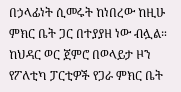በኃላፊነት ሲመሩት ከነበረው ከዚሁ ምክር ቤት ጋር በተያያዘ ነው ብሏል። ከህዳር ወር ጀምሮ በወላይታ ዞን የፖለቲካ ፓርቲዎች የጋራ ምክር ቤት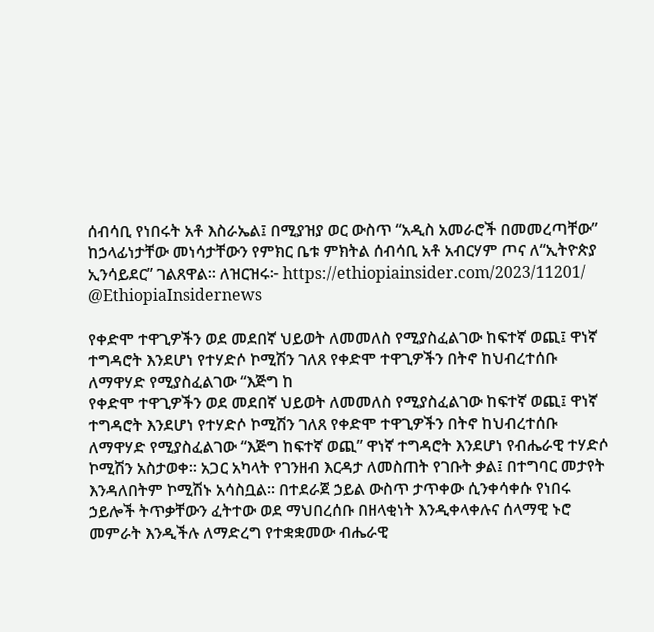ሰብሳቢ የነበሩት አቶ እስራኤል፤ በሚያዝያ ወር ውስጥ “አዲስ አመራሮች በመመረጣቸው” ከኃላፊነታቸው መነሳታቸውን የምክር ቤቱ ምክትል ሰብሳቢ አቶ አብርሃም ጦና ለ“ኢትዮጵያ ኢንሳይደር” ገልጸዋል። ለዝርዝሩ፦ https://ethiopiainsider.com/2023/11201/ @EthiopiaInsidernews

የቀድሞ ተዋጊዎችን ወደ መደበኛ ህይወት ለመመለስ የሚያስፈልገው ከፍተኛ ወጪ፤ ዋነኛ ተግዳሮት እንደሆነ የተሃድሶ ኮሚሽን ገለጸ የቀድሞ ተዋጊዎችን በትኖ ከህብረተሰቡ ለማዋሃድ የሚያስፈልገው “እጅግ ከ
የቀድሞ ተዋጊዎችን ወደ መደበኛ ህይወት ለመመለስ የሚያስፈልገው ከፍተኛ ወጪ፤ ዋነኛ ተግዳሮት እንደሆነ የተሃድሶ ኮሚሽን ገለጸ የቀድሞ ተዋጊዎችን በትኖ ከህብረተሰቡ ለማዋሃድ የሚያስፈልገው “እጅግ ከፍተኛ ወጪ” ዋነኛ ተግዳሮት እንደሆነ የብሔራዊ ተሃድሶ ኮሚሽን አስታወቀ። አጋር አካላት የገንዘብ እርዳታ ለመስጠት የገቡት ቃል፤ በተግባር መታየት እንዳለበትም ኮሚሽኑ አሳስቧል። በተደራጀ ኃይል ውስጥ ታጥቀው ሲንቀሳቀሱ የነበሩ ኃይሎች ትጥቃቸውን ፈትተው ወደ ማህበረሰቡ በዘላቂነት እንዲቀላቀሉና ሰላማዊ ኑሮ መምራት እንዲችሉ ለማድረግ የተቋቋመው ብሔራዊ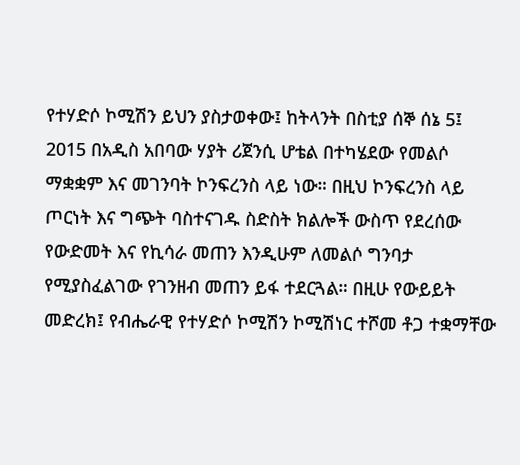የተሃድሶ ኮሚሽን ይህን ያስታወቀው፤ ከትላንት በስቲያ ሰኞ ሰኔ 5፤ 2015 በአዲስ አበባው ሃያት ሪጀንሲ ሆቴል በተካሄደው የመልሶ ማቋቋም እና መገንባት ኮንፍረንስ ላይ ነው። በዚህ ኮንፍረንስ ላይ ጦርነት እና ግጭት ባስተናገዱ ስድስት ክልሎች ውስጥ የደረሰው የውድመት እና የኪሳራ መጠን እንዲሁም ለመልሶ ግንባታ የሚያስፈልገው የገንዘብ መጠን ይፋ ተደርጓል። በዚሁ የውይይት መድረክ፤ የብሔራዊ የተሃድሶ ኮሚሽን ኮሚሽነር ተሾመ ቶጋ ተቋማቸው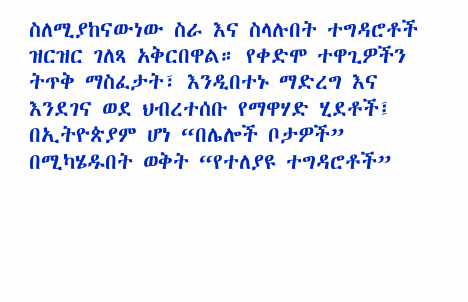ስለሚያከናውነው ስራ እና ስላሉበት ተግዳሮቶች ዝርዝር ገለጻ አቅርበዋል። የቀድሞ ተዋጊዎችን ትጥቅ ማስፈታት፣ እንዲበተኑ ማድረግ እና እንደገና ወደ ህብረተሰቡ የማዋሃድ ሂደቶች፤ በኢትዮጵያም ሆነ “በሌሎች ቦታዎች” በሚካሄዱበት ወቅት “የተለያዩ ተግዳሮቶች”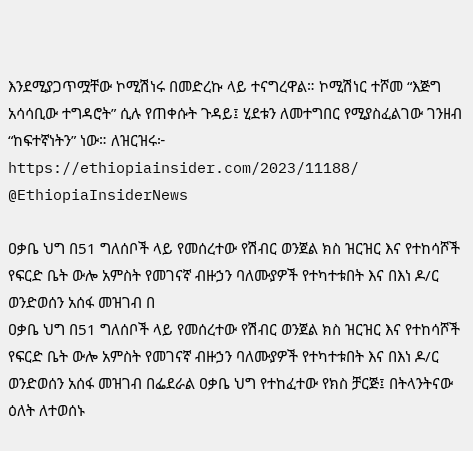እንደሚያጋጥሟቸው ኮሚሽነሩ በመድረኩ ላይ ተናግረዋል። ኮሚሽነር ተሾመ “እጅግ አሳሳቢው ተግዳሮት” ሲሉ የጠቀሱት ጉዳይ፤ ሂደቱን ለመተግበር የሚያስፈልገው ገንዘብ “ከፍተኛነትን” ነው። ለዝርዝሩ፦ https://ethiopiainsider.com/2023/11188/ @EthiopiaInsiderNews

ዐቃቤ ህግ በ51 ግለሰቦች ላይ የመሰረተው የሽብር ወንጀል ክስ ዝርዝር እና የተከሳሾች የፍርድ ቤት ውሎ አምስት የመገናኛ ብዙኃን ባለሙያዎች የተካተቱበት እና በእነ ዶ/ር ወንድወሰን አሰፋ መዝገብ በ
ዐቃቤ ህግ በ51 ግለሰቦች ላይ የመሰረተው የሽብር ወንጀል ክስ ዝርዝር እና የተከሳሾች የፍርድ ቤት ውሎ አምስት የመገናኛ ብዙኃን ባለሙያዎች የተካተቱበት እና በእነ ዶ/ር ወንድወሰን አሰፋ መዝገብ በፌደራል ዐቃቤ ህግ የተከፈተው የክስ ቻርጅ፤ በትላንትናው ዕለት ለተወሰኑ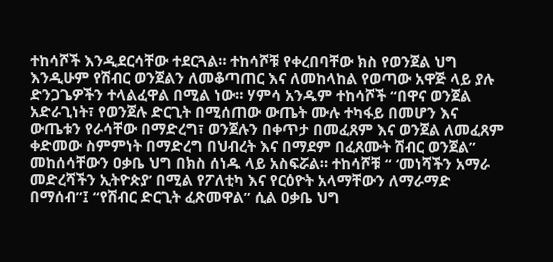ተከሳሾች እንዲደርሳቸው ተደርጓል። ተከሳሾቹ የቀረበባቸው ክስ የወንጀል ህግ እንዲሁም የሽብር ወንጀልን ለመቆጣጠር እና ለመከላከል የወጣው አዋጅ ላይ ያሉ ድንጋጌዎችን ተላልፈዋል በሚል ነው። ሃምሳ አንዱም ተከሳሾች “በዋና ወንጀል አድራጊነት፣ የወንጀሉ ድርጊት በሚሰጠው ውጤት ሙሉ ተካፋይ በመሆን እና ውጤቱን የራሳቸው በማድረግ፣ ወንጀሉን በቀጥታ በመፈጸም እና ወንጀል ለመፈጸም ቀድመው ስምምነት በማድረግ በህብረት እና በማደም በፈጸሙት ሽብር ወንጀል” መከሰሳቸውን ዐቃቤ ህግ በክስ ሰነዱ ላይ አስፍሯል። ተከሳሾቹ “ ‘መነሻችን አማራ መድረሻችን ኢትዮጵያ’ በሚል የፖለቲካ እና የርዕዮት አላማቸውን ለማራማድ በማሰብ”፤ “የሽብር ድርጊት ፈጽመዋል” ሲል ዐቃቤ ህግ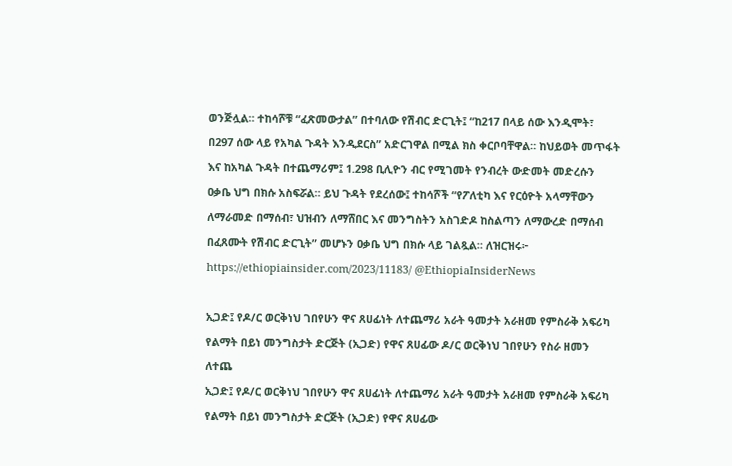ወንጅሏል። ተከሳሾቹ “ፈጽመውታል” በተባለው የሽብር ድርጊት፤ “ከ217 በላይ ሰው እንዲሞት፣ በ297 ሰው ላይ የአካል ጉዳት እንዲደርስ” አድርገዋል በሚል ክስ ቀርቦባቸዋል። ከህይወት መጥፋት እና ከአካል ጉዳት በተጨማሪም፤ 1.298 ቢሊዮን ብር የሚገመት የንብረት ውድመት መድረሱን ዐቃቤ ህግ በክሱ አስፍሯል። ይህ ጉዳት የደረሰው፤ ተከሳሾች “የፖለቲካ እና የርዕዮት አላማቸውን ለማራመድ በማሰብ፣ ህዝብን ለማሸበር እና መንግስትን አስገድዶ ከስልጣን ለማውረድ በማሰብ በፈጸሙት የሽብር ድርጊት” መሆኑን ዐቃቤ ህግ በክሱ ላይ ገልጿል። ለዝርዝሩ፦ https://ethiopiainsider.com/2023/11183/ @EthiopiaInsiderNews

ኢጋድ፤ የዶ/ር ወርቅነህ ገበየሁን ዋና ጸሀፊነት ለተጨማሪ አራት ዓመታት አራዘመ የምስራቅ አፍሪካ የልማት በይነ መንግስታት ድርጅት (ኢጋድ) የዋና ጸሀፊው ዶ/ር ወርቅነህ ገበየሁን የስራ ዘመን ለተጨ
ኢጋድ፤ የዶ/ር ወርቅነህ ገበየሁን ዋና ጸሀፊነት ለተጨማሪ አራት ዓመታት አራዘመ የምስራቅ አፍሪካ የልማት በይነ መንግስታት ድርጅት (ኢጋድ) የዋና ጸሀፊው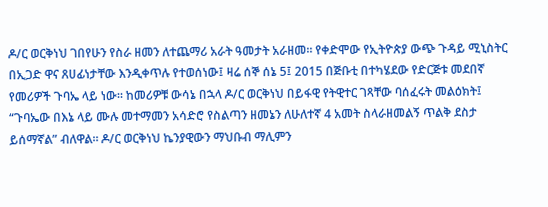ዶ/ር ወርቅነህ ገበየሁን የስራ ዘመን ለተጨማሪ አራት ዓመታት አራዘመ። የቀድሞው የኢትዮጵያ ውጭ ጉዳይ ሚኒስትር በኢጋድ ዋና ጸሀፊነታቸው እንዲቀጥሉ የተወሰነው፤ ዛሬ ሰኞ ሰኔ 5፤ 2015 በጅቡቲ በተካሄደው የድርጅቱ መደበኛ የመሪዎች ጉባኤ ላይ ነው። ከመሪዎቹ ውሳኔ በኋላ ዶ/ር ወርቅነህ በይፋዊ የትዊተር ገጻቸው ባሰፈሩት መልዕክት፤ “ጉባኤው በእኔ ላይ ሙሉ መተማመን አሳድሮ የስልጣን ዘመኔን ለሁለተኛ 4 አመት ስላራዘመልኝ ጥልቅ ደስታ ይሰማኛል” ብለዋል። ዶ/ር ወርቅነህ ኬንያዊውን ማህቡብ ማሊምን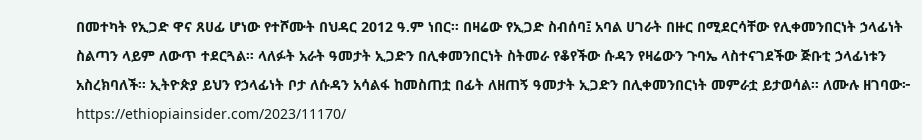በመተካት የኢጋድ ዋና ጸሀፊ ሆነው የተሾሙት በህዳር 2012 ዓ.ም ነበር። በዛሬው የኢጋድ ስብሰባ፤ አባል ሀገራት በዙር በሚደርሳቸው የሊቀመንበርነት ኃላፊነት ስልጣን ላይም ለውጥ ተደርጓል። ላለፉት አራት ዓመታት ኢጋድን በሊቀመንበርነት ስትመራ የቆየችው ሱዳን የዛሬውን ጉባኤ ላስተናገደችው ጅቡቲ ኃላፊነቱን አስረክባለች። ኢትዮጵያ ይህን የኃላፊነት ቦታ ለሱዳን አሳልፋ ከመስጠቷ በፊት ለዘጠኝ ዓመታት ኢጋድን በሊቀመንበርነት መምራቷ ይታወሳል። ለሙሉ ዘገባው፦ https://ethiopiainsider.com/2023/11170/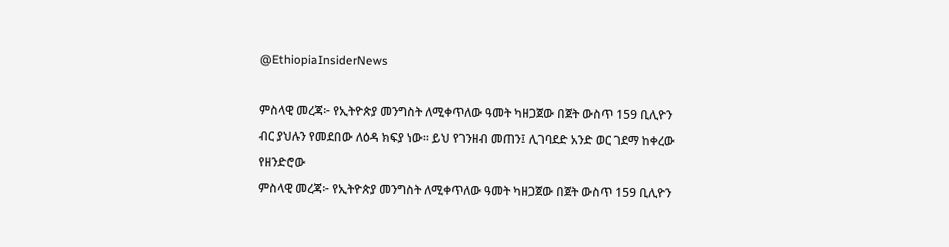@EthiopiaInsiderNews

ምስላዊ መረጃ፦ የኢትዮጵያ መንግስት ለሚቀጥለው ዓመት ካዘጋጀው በጀት ውስጥ 159 ቢሊዮን ብር ያህሉን የመደበው ለዕዳ ክፍያ ነው። ይህ የገንዘብ መጠን፤ ሊገባደድ አንድ ወር ገደማ ከቀረው የዘንድሮው
ምስላዊ መረጃ፦ የኢትዮጵያ መንግስት ለሚቀጥለው ዓመት ካዘጋጀው በጀት ውስጥ 159 ቢሊዮን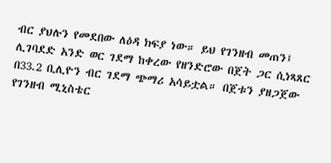ብር ያህሉን የመደበው ለዕዳ ክፍያ ነው። ይህ የገንዘብ መጠን፤ ሊገባደድ አንድ ወር ገደማ ከቀረው የዘንድሮው በጀት ጋር ሲነጻጸር በ33.2 ቢሊዮን ብር ገደማ ጭማሪ አሳይቷል። በጀቱን ያዘጋጀው የገንዘብ ሚኒስቴር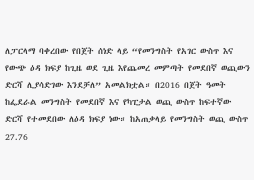ለፓርላማ ባቀረበው የበጀት ሰነድ ላይ “የመንግስት የአገር ውስጥ እና የውጭ ዕዳ ክፍያ ከጊዜ ወደ ጊዜ እየጨመረ መምጣት የመደበኛ ወጪውን ድርሻ ሊያሳድገው እንደቻለ” አመልክቷል። በ2016 በጀት ዓመት ከፌደራል መንግስት የመደበኛ እና የካፒታል ወጪ ውስጥ ከፍተኛው ድርሻ የተመደበው ለዕዳ ክፍያ ነው። ከአጠቃላይ የመንግስት ወጪ ውስጥ 27.76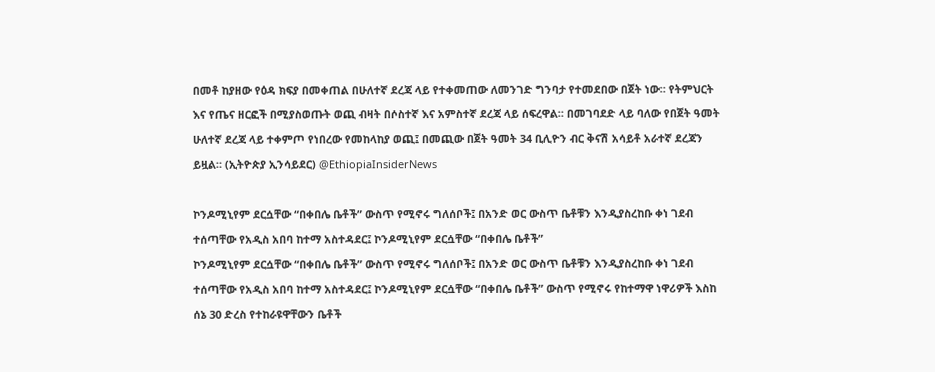በመቶ ከያዘው የዕዳ ክፍያ በመቀጠል በሁለተኛ ደረጃ ላይ የተቀመጠው ለመንገድ ግንባታ የተመደበው በጀት ነው። የትምህርት እና የጤና ዘርፎች በሚያስወጡት ወጪ ብዛት በሶስተኛ እና አምስተኛ ደረጃ ላይ ሰፍረዋል። በመገባደድ ላይ ባለው የበጀት ዓመት ሁለተኛ ደረጃ ላይ ተቀምጦ የነበረው የመከላከያ ወጪ፤ በመጪው በጀት ዓመት 34 ቢሊዮን ብር ቅናሽ አሳይቶ አራተኛ ደረጃን ይዟል። (ኢትዮጵያ ኢንሳይደር) @EthiopiaInsiderNews

ኮንዶሚኒየም ደርሷቸው “በቀበሌ ቤቶች” ውስጥ የሚኖሩ ግለሰቦች፤ በአንድ ወር ውስጥ ቤቶቹን እንዲያስረከቡ ቀነ ገደብ ተሰጣቸው የአዲስ አበባ ከተማ አስተዳደር፤ ኮንዶሚኒየም ደርሷቸው “በቀበሌ ቤቶች”
ኮንዶሚኒየም ደርሷቸው “በቀበሌ ቤቶች” ውስጥ የሚኖሩ ግለሰቦች፤ በአንድ ወር ውስጥ ቤቶቹን እንዲያስረከቡ ቀነ ገደብ ተሰጣቸው የአዲስ አበባ ከተማ አስተዳደር፤ ኮንዶሚኒየም ደርሷቸው “በቀበሌ ቤቶች” ውስጥ የሚኖሩ የከተማዋ ነዋሪዎች እስከ ሰኔ 30 ድረስ የተከራዩዋቸውን ቤቶች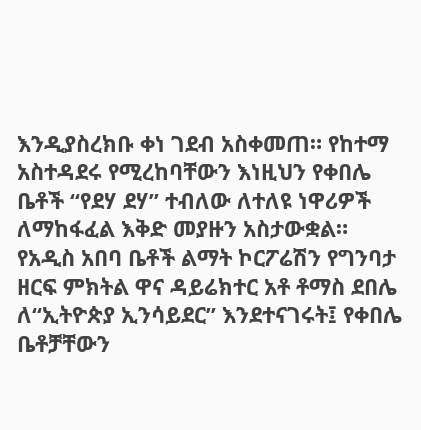እንዲያስረክቡ ቀነ ገደብ አስቀመጠ። የከተማ አስተዳደሩ የሚረከባቸውን እነዚህን የቀበሌ ቤቶች “የደሃ ደሃ” ተብለው ለተለዩ ነዋሪዎች ለማከፋፈል እቅድ መያዙን አስታውቋል። የአዲስ አበባ ቤቶች ልማት ኮርፖሬሽን የግንባታ ዘርፍ ምክትል ዋና ዳይሬክተር አቶ ቶማስ ደበሌ ለ“ኢትዮጵያ ኢንሳይደር” እንደተናገሩት፤ የቀበሌ ቤቶቻቸውን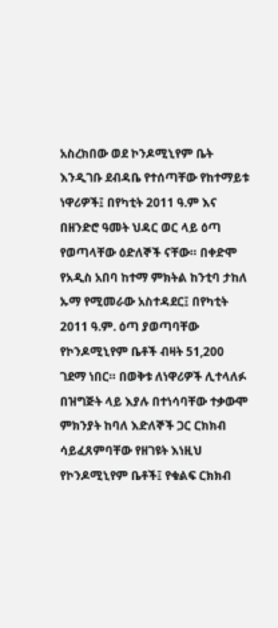አስረክበው ወደ ኮንዶሚኒየም ቤት እንዲገቡ ደብዳቤ የተሰጣቸው የከተማይቱ ነዋሪዎች፤ በየካቲት 2011 ዓ.ም እና በዘንድሮ ዓመት ህዳር ወር ላይ ዕጣ የወጣላቸው ዕድለኞች ናቸው። በቀድሞ የአዲስ አበባ ከተማ ምክትል ከንቲባ ታከለ ኡማ የሚመራው አስተዳደር፤ በየካቲት 2011 ዓ.ም. ዕጣ ያወጣባቸው የኮንዶሚኒየም ቤቶች ብዛት 51,200 ገደማ ነበር። በወቅቱ ለነዋሪዎች ሊተላለፉ በዝግጅት ላይ እያሉ በተነሳባቸው ተቃውሞ ምክንያት ከባለ እድለኞች ጋር ርክክብ ሳይፈጸምባቸው የዘገዩት እነዚህ የኮንዶሚኒየም ቤቶች፤ የቁልፍ ርክክብ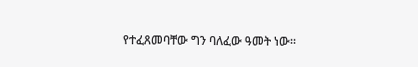የተፈጸመባቸው ግን ባለፈው ዓመት ነው።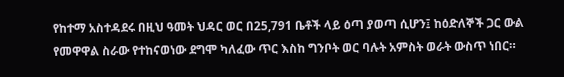የከተማ አስተዳደሩ በዚህ ዓመት ህዳር ወር በ25,791 ቤቶች ላይ ዕጣ ያወጣ ሲሆን፤ ከዕድለኞች ጋር ውል የመዋዋል ስራው የተከናወነው ደግሞ ካለፈው ጥር እስከ ግንቦት ወር ባሉት አምስት ወራት ውስጥ ነበር።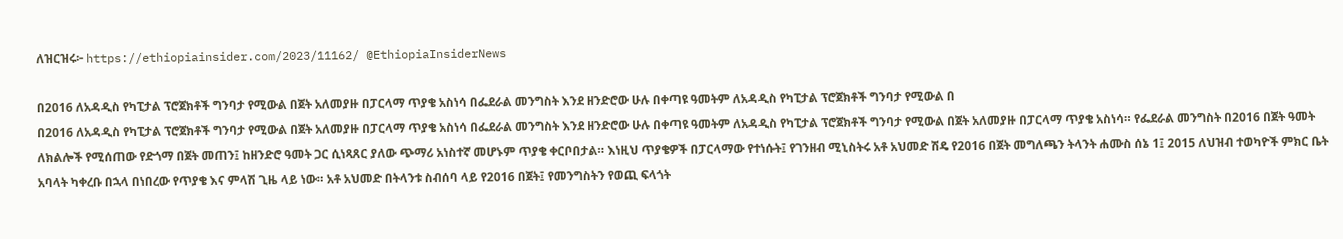ለዝርዝሩ፦ https://ethiopiainsider.com/2023/11162/ @EthiopiaInsiderNews

በ2016 ለአዳዲስ የካፒታል ፕሮጀክቶች ግንባታ የሚውል በጀት አለመያዙ በፓርላማ ጥያቄ አስነሳ በፌደራል መንግስት እንደ ዘንድሮው ሁሉ በቀጣዩ ዓመትም ለአዳዲስ የካፒታል ፕሮጀክቶች ግንባታ የሚውል በ
በ2016 ለአዳዲስ የካፒታል ፕሮጀክቶች ግንባታ የሚውል በጀት አለመያዙ በፓርላማ ጥያቄ አስነሳ በፌደራል መንግስት እንደ ዘንድሮው ሁሉ በቀጣዩ ዓመትም ለአዳዲስ የካፒታል ፕሮጀክቶች ግንባታ የሚውል በጀት አለመያዙ በፓርላማ ጥያቄ አስነሳ። የፌደራል መንግስት በ2016 በጀት ዓመት ለክልሎች የሚሰጠው የድጎማ በጀት መጠን፤ ከዘንድሮ ዓመት ጋር ሲነጻጸር ያለው ጭማሪ አነስተኛ መሆኑም ጥያቄ ቀርቦበታል። እነዚህ ጥያቄዎች በፓርላማው የተነሱት፤ የገንዘብ ሚኒስትሩ አቶ አህመድ ሽዴ የ2016 በጀት መግለጫን ትላንት ሐሙስ ሰኔ 1፤ 2015 ለህዝብ ተወካዮች ምክር ቤት አባላት ካቀረቡ በኋላ በነበረው የጥያቄ እና ምላሽ ጊዜ ላይ ነው። አቶ አህመድ በትላንቱ ስብሰባ ላይ የ2016 በጀት፤ የመንግስትን የወጪ ፍላጎት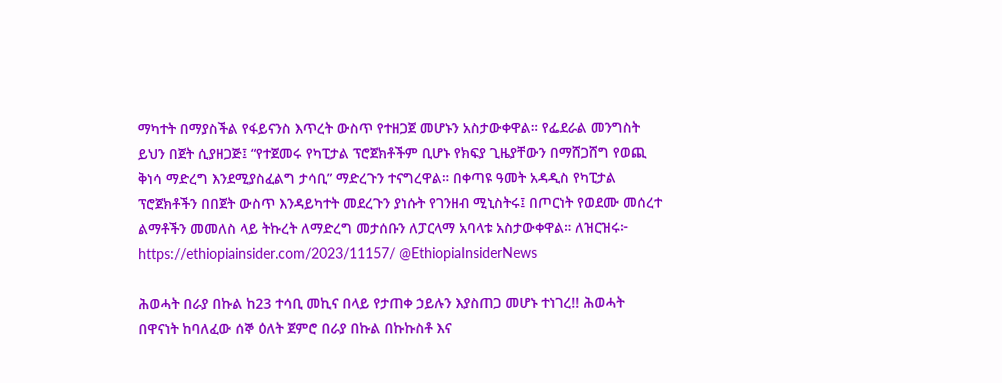ማካተት በማያስችል የፋይናንስ እጥረት ውስጥ የተዘጋጀ መሆኑን አስታውቀዋል። የፌደራል መንግስት ይህን በጀት ሲያዘጋጅ፤ “የተጀመሩ የካፒታል ፕሮጀክቶችም ቢሆኑ የክፍያ ጊዜያቸውን በማሸጋሸግ የወጪ ቅነሳ ማድረግ እንደሚያስፈልግ ታሳቢ” ማድረጉን ተናግረዋል። በቀጣዩ ዓመት አዳዲስ የካፒታል ፕሮጀክቶችን በበጀት ውስጥ እንዳይካተት መደረጉን ያነሱት የገንዘብ ሚኒስትሩ፤ በጦርነት የወደሙ መሰረተ ልማቶችን መመለስ ላይ ትኩረት ለማድረግ መታሰቡን ለፓርላማ አባላቱ አስታውቀዋል። ለዝርዝሩ፦ https://ethiopiainsider.com/2023/11157/ @EthiopiaInsiderNews

ሕወሓት በራያ በኩል ከ23 ተሳቢ መኪና በላይ የታጠቀ ኃይሉን እያስጠጋ መሆኑ ተነገረ!! ሕወሓት በዋናነት ከባለፈው ሰኞ ዕለት ጀምሮ በራያ በኩል በኩኩስቶ እና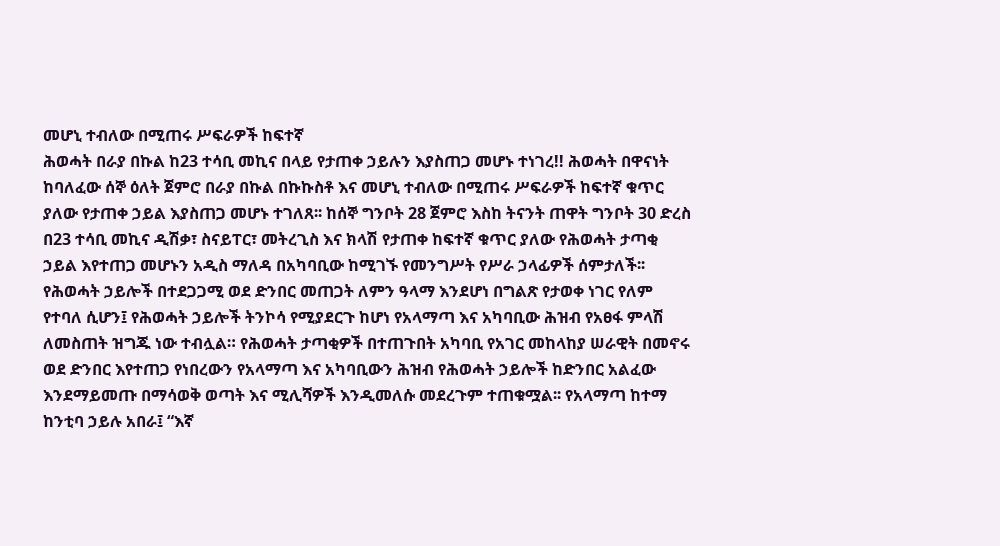መሆኒ ተብለው በሚጠሩ ሥፍራዎች ከፍተኛ
ሕወሓት በራያ በኩል ከ23 ተሳቢ መኪና በላይ የታጠቀ ኃይሉን እያስጠጋ መሆኑ ተነገረ!! ሕወሓት በዋናነት ከባለፈው ሰኞ ዕለት ጀምሮ በራያ በኩል በኩኩስቶ እና መሆኒ ተብለው በሚጠሩ ሥፍራዎች ከፍተኛ ቁጥር ያለው የታጠቀ ኃይል እያስጠጋ መሆኑ ተገለጸ፡፡ ከሰኞ ግንቦት 28 ጀምሮ እስከ ትናንት ጠዋት ግንቦት 30 ድረስ በ23 ተሳቢ መኪና ዲሽቃ፣ ስናይፐር፣ መትረጊስ እና ክላሽ የታጠቀ ከፍተኛ ቁጥር ያለው የሕወሓት ታጣቂ ኃይል እየተጠጋ መሆኑን አዲስ ማለዳ በአካባቢው ከሚገኙ የመንግሥት የሥራ ኃላፊዎች ሰምታለች፡፡ የሕወሓት ኃይሎች በተደጋጋሚ ወደ ድንበር መጠጋት ለምን ዓላማ እንደሆነ በግልጽ የታወቀ ነገር የለም የተባለ ሲሆን፤ የሕወሓት ኃይሎች ትንኮሳ የሚያደርጉ ከሆነ የአላማጣ እና አካባቢው ሕዝብ የአፀፋ ምላሽ ለመስጠት ዝግጁ ነው ተብሏል። የሕወሓት ታጣቂዎች በተጠጉበት አካባቢ የአገር መከላከያ ሠራዊት በመኖሩ ወደ ድንበር እየተጠጋ የነበረውን የአላማጣ እና አካባቢውን ሕዝብ የሕወሓት ኃይሎች ከድንበር አልፈው እንደማይመጡ በማሳወቅ ወጣት እና ሚሊሻዎች እንዲመለሱ መደረጉም ተጠቁሟል፡፡ የአላማጣ ከተማ ከንቲባ ኃይሉ አበራ፤ “እኛ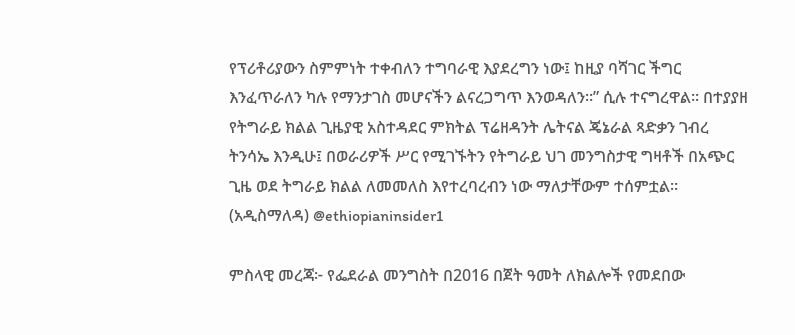የፕሪቶሪያውን ስምምነት ተቀብለን ተግባራዊ እያደረግን ነው፤ ከዚያ ባሻገር ችግር እንፈጥራለን ካሉ የማንታገስ መሆናችን ልናረጋግጥ እንወዳለን።” ሲሉ ተናግረዋል፡፡ በተያያዘ የትግራይ ክልል ጊዜያዊ አስተዳደር ምክትል ፕሬዘዳንት ሌትናል ጄኔራል ጻድቃን ገብረ ትንሳኤ እንዲሁ፤ በወራሪዎች ሥር የሚገኙትን የትግራይ ህገ መንግስታዊ ግዛቶች በአጭር ጊዜ ወደ ትግራይ ክልል ለመመለስ እየተረባረብን ነው ማለታቸውም ተሰምቷል፡፡(አዲስማለዳ) @ethiopianinsider1

ምስላዊ መረጃ፦ የፌደራል መንግስት በ2016 በጀት ዓመት ለክልሎች የመደበው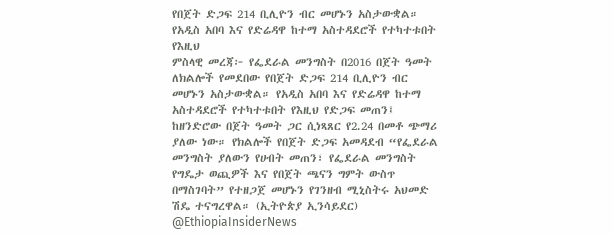የበጀት ድጋፍ 214 ቢሊዮን ብር መሆኑን አስታውቋል። የአዲስ አበባ እና የድሬዳዋ ከተማ አስተዳደሮች የተካተቱበት የእዚህ
ምስላዊ መረጃ፦ የፌደራል መንግስት በ2016 በጀት ዓመት ለክልሎች የመደበው የበጀት ድጋፍ 214 ቢሊዮን ብር መሆኑን አስታውቋል። የአዲስ አበባ እና የድሬዳዋ ከተማ አስተዳደሮች የተካተቱበት የእዚህ የድጋፍ መጠን፤ ከዘንድሮው በጀት ዓመት ጋር ሲነጻጸር የ2.24 በመቶ ጭማሪ ያለው ነው። የክልሎች የበጀት ድጋፍ አመዳደብ “የፌደራል መንግስት ያለውን የሀብት መጠን፣ የፌደራል መንግስት የግዴታ ወጪዎች እና የበጀት ጫናን ግምት ውስጥ በማስገባት” የተዘጋጀ መሆኑን የገንዘብ ሚኒስትሩ አህመድ ሽዴ ተናግረዋል። (ኢትዮጵያ ኢንሳይደር) @EthiopiaInsiderNews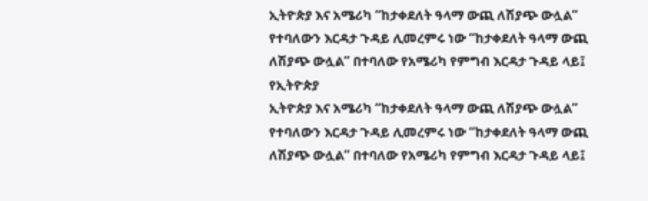ኢትዮጵያ እና አሜሪካ “ከታቀደለት ዓላማ ውጪ ለሽያጭ ውሏል” የተባለውን እርዳታ ጉዳይ ሊመረምሩ ነው “ከታቀደለት ዓላማ ውጪ ለሽያጭ ውሏል” በተባለው የአሜሪካ የምግብ እርዳታ ጉዳይ ላይ፤ የኢትዮጵያ
ኢትዮጵያ እና አሜሪካ “ከታቀደለት ዓላማ ውጪ ለሽያጭ ውሏል” የተባለውን እርዳታ ጉዳይ ሊመረምሩ ነው “ከታቀደለት ዓላማ ውጪ ለሽያጭ ውሏል” በተባለው የአሜሪካ የምግብ እርዳታ ጉዳይ ላይ፤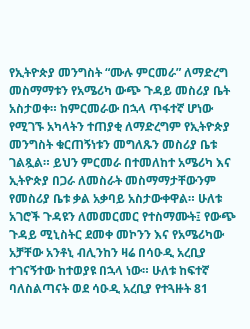የኢትዮጵያ መንግስት “ሙሉ ምርመራ” ለማድረግ መስማማቱን የአሜሪካ ውጭ ጉዳይ መስሪያ ቤት አስታወቀ። ከምርመራው በኋላ ጥፋተኛ ሆነው የሚገኙ አካላትን ተጠያቂ ለማድረግም የኢትዮጵያ መንግስት ቁርጠኝነቱን መግለጹን መስሪያ ቤቱ ገልጿል። ይህን ምርመራ በተመለከተ አሜሪካ እና ኢትዮጵያ በጋራ ለመስራት መስማማታቸውንም የመስሪያ ቤቱ ቃል አቃባይ አስታውቀዋል። ሁለቱ አገሮች ጉዳዩን ለመመርመር የተስማሙት፤ የውጭ ጉዳይ ሚኒስትር ደመቀ መኮንን እና የአሜሪካው አቻቸው አንቶኒ ብሊንከን ዛሬ በሳዑዲ አረቢያ ተገናኝተው ከተወያዩ በኋላ ነው። ሁለቱ ከፍተኛ ባለስልጣናት ወደ ሳዑዲ አረቢያ የተጓዙት 81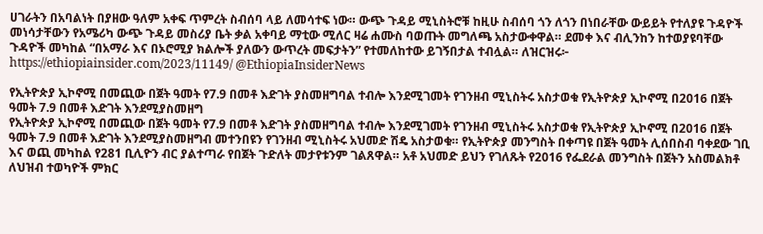ሀገራትን በአባልነት በያዘው ዓለም አቀፍ ጥምረት ስብሰባ ላይ ለመሳተፍ ነው። ውጭ ጉዳይ ሚኒስትሮቹ ከዚሁ ስብሰባ ጎን ለጎን በነበራቸው ውይይት የተለያዩ ጉዳዮች መነሳታቸውን የአሜሪካ ውጭ ጉዳይ መስሪያ ቤት ቃል አቀባይ ማቲው ሚለር ዛሬ ሐሙስ ባወጡት መግለጫ አስታውቀዋል። ደመቀ እና ብሊንከን ከተወያዩባቸው ጉዳዮች መካከል “በአማራ እና በኦሮሚያ ክልሎች ያለውን ውጥረት መፍታትን” የተመለከተው ይገኝበታል ተብሏል። ለዝርዝሩ፦ https://ethiopiainsider.com/2023/11149/ @EthiopiaInsiderNews

የኢትዮጵያ ኢኮኖሚ በመጪው በጀት ዓመት የ7.9 በመቶ እድገት ያስመዘግባል ተብሎ እንደሚገመት የገንዘብ ሚኒስትሩ አስታወቁ የኢትዮጵያ ኢኮኖሚ በ2016 በጀት ዓመት 7.9 በመቶ እድገት እንደሚያስመዘግ
የኢትዮጵያ ኢኮኖሚ በመጪው በጀት ዓመት የ7.9 በመቶ እድገት ያስመዘግባል ተብሎ እንደሚገመት የገንዘብ ሚኒስትሩ አስታወቁ የኢትዮጵያ ኢኮኖሚ በ2016 በጀት ዓመት 7.9 በመቶ እድገት እንደሚያስመዘግብ መተንበዩን የገንዘብ ሚኒስትሩ አህመድ ሽዴ አስታወቁ። የኢትዮጵያ መንግስት በቀጣዩ በጀት ዓመት ሊሰበስብ ባቀደው ገቢ እና ወጪ መካከል የ281 ቢሊዮን ብር ያልተጣራ የበጀት ጉድለት መታየቱንም ገልጸዋል። አቶ አህመድ ይህን የገለጹት የ2016 የፌደራል መንግስት በጀትን አስመልክቶ ለህዝብ ተወካዮች ምክር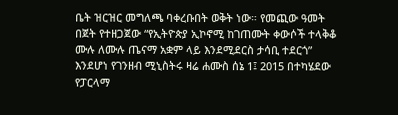ቤት ዝርዝር መግለጫ ባቀረቡበት ወቅት ነው። የመጪው ዓመት በጀት የተዘጋጀው “የኢትዮጵያ ኢኮኖሚ ከገጠሙት ቀውሶች ተላቅቆ ሙሉ ለሙሉ ጤናማ አቋም ላይ እንደሚደርስ ታሳቢ ተደርጎ” እንደሆነ የገንዘብ ሚኒስትሩ ዛሬ ሐሙስ ሰኔ 1፤ 2015 በተካሄደው የፓርላማ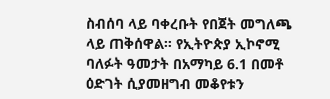ስብሰባ ላይ ባቀረቡት የበጀት መግለጫ ላይ ጠቅሰዋል። የኢትዮጵያ ኢኮኖሚ ባለፉት ዓመታት በአማካይ 6.1 በመቶ ዕድገት ሲያመዘግብ መቆየቱን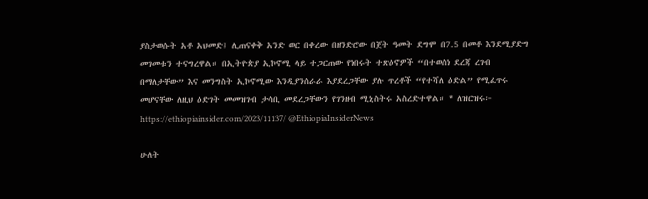ያስታወሱት አቶ አህመድ፤ ሊጠናቀቅ አንድ ወር በቀረው በዘንድሮው በጀት ዓመት ደግሞ በ7.5 በመቶ እንደሚያድግ መገመቱን ተናግረዋል። በኢትዮጵያ ኢኮኖሚ ላይ ተጋርጠው የነበሩት ተጽዕኖዎች “በተወሰነ ደረጃ ረገብ በማለታቸው” እና መንግስት ኢኮኖሚው እንዲያንሰራራ እያደረጋቸው ያሉ ጥረቶች “የተሻለ ዕድል” የሚፈጥሩ መሆናቸው ለዚህ ዕድገት መመዝገብ ታሳቢ መደረጋቸውን የገንዘብ ሚኒስትሩ አስረድተዋል። * ለዝርዝሩ፦ https://ethiopiainsider.com/2023/11137/ @EthiopiaInsiderNews

ሁለት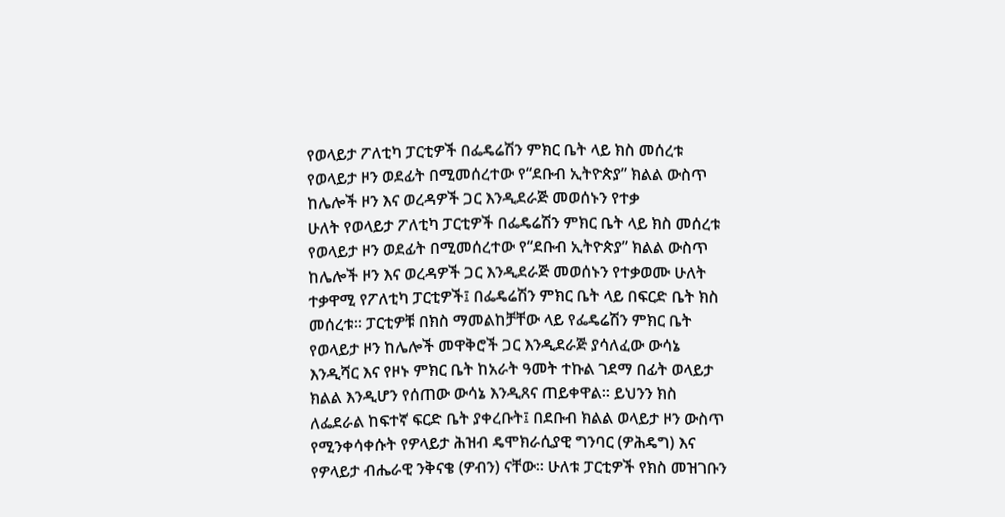የወላይታ ፖለቲካ ፓርቲዎች በፌዴሬሽን ምክር ቤት ላይ ክስ መሰረቱ የወላይታ ዞን ወደፊት በሚመሰረተው የ“ደቡብ ኢትዮጵያ” ክልል ውስጥ ከሌሎች ዞን እና ወረዳዎች ጋር እንዲደራጅ መወሰኑን የተቃ
ሁለት የወላይታ ፖለቲካ ፓርቲዎች በፌዴሬሽን ምክር ቤት ላይ ክስ መሰረቱ የወላይታ ዞን ወደፊት በሚመሰረተው የ“ደቡብ ኢትዮጵያ” ክልል ውስጥ ከሌሎች ዞን እና ወረዳዎች ጋር እንዲደራጅ መወሰኑን የተቃወሙ ሁለት ተቃዋሚ የፖለቲካ ፓርቲዎች፤ በፌዴሬሽን ምክር ቤት ላይ በፍርድ ቤት ክስ መሰረቱ። ፓርቲዎቹ በክስ ማመልከቻቸው ላይ የፌዴሬሽን ምክር ቤት የወላይታ ዞን ከሌሎች መዋቅሮች ጋር እንዲደራጅ ያሳለፈው ውሳኔ እንዲሻር እና የዞኑ ምክር ቤት ከአራት ዓመት ተኩል ገደማ በፊት ወላይታ ክልል እንዲሆን የሰጠው ውሳኔ እንዲጸና ጠይቀዋል። ይህንን ክስ ለፌደራል ከፍተኛ ፍርድ ቤት ያቀረቡት፤ በደቡብ ክልል ወላይታ ዞን ውስጥ የሚንቀሳቀሱት የዎላይታ ሕዝብ ዴሞክራሲያዊ ግንባር (ዎሕዴግ) እና የዎላይታ ብሔራዊ ንቅናቄ (ዎብን) ናቸው። ሁለቱ ፓርቲዎች የክስ መዝገቡን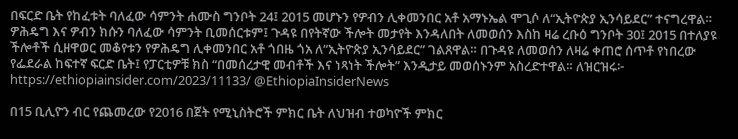በፍርድ ቤት የከፈቱት ባለፈው ሳምንት ሐሙስ ግንቦት 24፤ 2015 መሆኑን የዎብን ሊቀመንበር አቶ አማኑኤል ሞጊሶ ለ“ኢትዮጵያ ኢንሳይደር” ተናግረዋል። ዎሕዴግ እና ዎብን ክሱን ባለፈው ሳምንት ቢመሰርቱም፤ ጉዳዩ በየትኛው ችሎት መታየት እንዳለበት ለመወሰን እስከ ዛሬ ረቡዕ ግንቦት 30፤ 2015 በተለያዩ ችሎቶች ሲዘዋወር መቆየቱን የዎሕዴግ ሊቀመንበር አቶ ጎበዜ ጎአ ለ“ኢትዮጵያ ኢንሳይደር” ገልጸዋል። በጉዳዩ ለመወሰን ለዛሬ ቀጠሮ ሰጥቶ የነበረው የፌደራል ከፍተኛ ፍርድ ቤት፤ የፓርቲዎቹ ክስ “በመሰረታዊ መብቶች እና ነጻነት ችሎት” እንዲታይ መወሰኑንም አስረድተዋል። ለዝርዝሩ፦ https://ethiopiainsider.com/2023/11133/ @EthiopiaInsiderNews

በ15 ቢሊዮን ብር የጨመረው የ2016 በጀት የሚኒስትሮች ምክር ቤት ለህዝብ ተወካዮች ምክር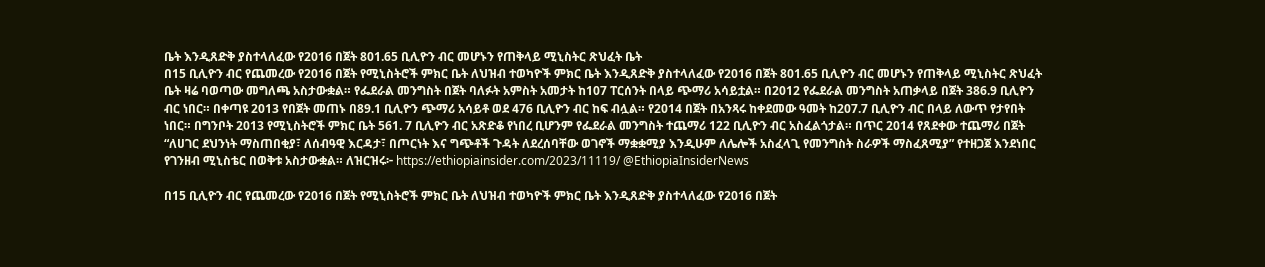ቤት እንዲጸድቅ ያስተላለፈው የ2016 በጀት 801.65 ቢሊዮን ብር መሆኑን የጠቅላይ ሚኒስትር ጽህፈት ቤት
በ15 ቢሊዮን ብር የጨመረው የ2016 በጀት የሚኒስትሮች ምክር ቤት ለህዝብ ተወካዮች ምክር ቤት እንዲጸድቅ ያስተላለፈው የ2016 በጀት 801.65 ቢሊዮን ብር መሆኑን የጠቅላይ ሚኒስትር ጽህፈት ቤት ዛሬ ባወጣው መግለጫ አስታውቋል። የፌደራል መንግስት በጀት ባለፉት አምስት አመታት ከ107 ፐርሰንት በላይ ጭማሪ አሳይቷል። በ2012 የፌደራል መንግስት አጠቃላይ በጀት 386.9 ቢሊዮን ብር ነበር። በቀጣዩ 2013 የበጀት መጠኑ በ89.1 ቢሊዮን ጭማሪ አሳይቶ ወደ 476 ቢሊዮን ብር ከፍ ብሏል። የ2014 በጀት በአንጻሩ ከቀደመው ዓመት ከ207.7 ቢሊዮን ብር በላይ ለውጥ የታየበት ነበር። በግንቦት 2013 የሚኒስትሮች ምክር ቤት 561. 7 ቢሊዮን ብር አጽድቆ የነበረ ቢሆንም የፌደራል መንግስት ተጨማሪ 122 ቢሊዮን ብር አስፈልጎታል። በጥር 2014 የጸደቀው ተጨማሪ በጀት “ለሀገር ደህንነት ማስጠበቂያ፣ ለሰብዓዊ እርዳታ፣ በጦርነት እና ግጭቶች ጉዳት ለደረሰባቸው ወገኖች ማቋቋሚያ እንዲሁም ለሌሎች አስፈላጊ የመንግስት ስራዎች ማስፈጸሚያ” የተዘጋጀ እንደነበር የገንዘብ ሚኒስቴር በወቅቱ አስታውቋል። ለዝርዝሩ፦ https://ethiopiainsider.com/2023/11119/ @EthiopiaInsiderNews

በ15 ቢሊዮን ብር የጨመረው የ2016 በጀት የሚኒስትሮች ምክር ቤት ለህዝብ ተወካዮች ምክር ቤት እንዲጸድቅ ያስተላለፈው የ2016 በጀት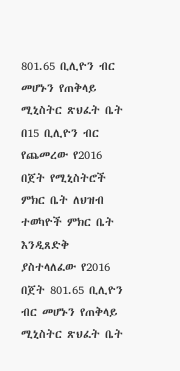801.65 ቢሊዮን ብር መሆኑን የጠቅላይ ሚኒስትር ጽህፈት ቤት
በ15 ቢሊዮን ብር የጨመረው የ2016 በጀት የሚኒስትሮች ምክር ቤት ለህዝብ ተወካዮች ምክር ቤት እንዲጸድቅ ያስተላለፈው የ2016 በጀት 801.65 ቢሊዮን ብር መሆኑን የጠቅላይ ሚኒስትር ጽህፈት ቤት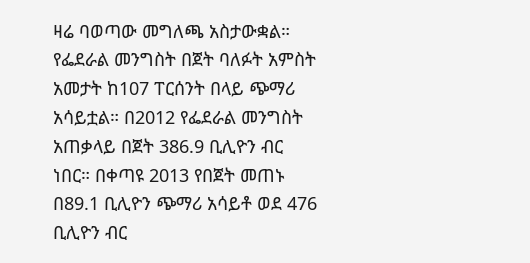ዛሬ ባወጣው መግለጫ አስታውቋል። የፌደራል መንግስት በጀት ባለፉት አምስት አመታት ከ107 ፐርሰንት በላይ ጭማሪ አሳይቷል። በ2012 የፌደራል መንግስት አጠቃላይ በጀት 386.9 ቢሊዮን ብር ነበር። በቀጣዩ 2013 የበጀት መጠኑ በ89.1 ቢሊዮን ጭማሪ አሳይቶ ወደ 476 ቢሊዮን ብር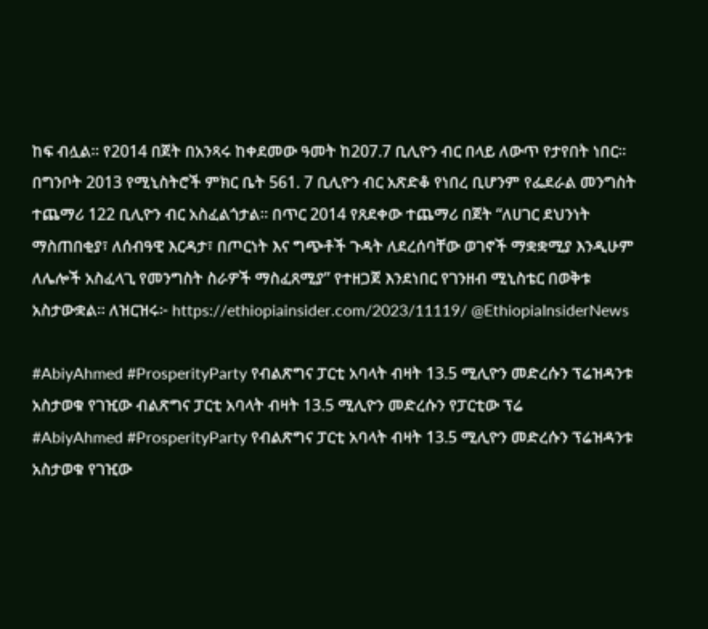ከፍ ብሏል። የ2014 በጀት በአንጻሩ ከቀደመው ዓመት ከ207.7 ቢሊዮን ብር በላይ ለውጥ የታየበት ነበር። በግንቦት 2013 የሚኒስትሮች ምክር ቤት 561. 7 ቢሊዮን ብር አጽድቆ የነበረ ቢሆንም የፌደራል መንግስት ተጨማሪ 122 ቢሊዮን ብር አስፈልጎታል። በጥር 2014 የጸደቀው ተጨማሪ በጀት “ለሀገር ደህንነት ማስጠበቂያ፣ ለሰብዓዊ እርዳታ፣ በጦርነት እና ግጭቶች ጉዳት ለደረሰባቸው ወገኖች ማቋቋሚያ እንዲሁም ለሌሎች አስፈላጊ የመንግስት ስራዎች ማስፈጸሚያ” የተዘጋጀ እንደነበር የገንዘብ ሚኒስቴር በወቅቱ አስታውቋል። ለዝርዝሩ፦ https://ethiopiainsider.com/2023/11119/ @EthiopiaInsiderNews

#AbiyAhmed #ProsperityParty የብልጽግና ፓርቲ አባላት ብዛት 13.5 ሚሊዮን መድረሱን ፕሬዝዳንቱ አስታወቁ የገዢው ብልጽግና ፓርቲ አባላት ብዛት 13.5 ሚሊዮን መድረሱን የፓርቲው ፕሬ
#AbiyAhmed #ProsperityParty የብልጽግና ፓርቲ አባላት ብዛት 13.5 ሚሊዮን መድረሱን ፕሬዝዳንቱ አስታወቁ የገዢው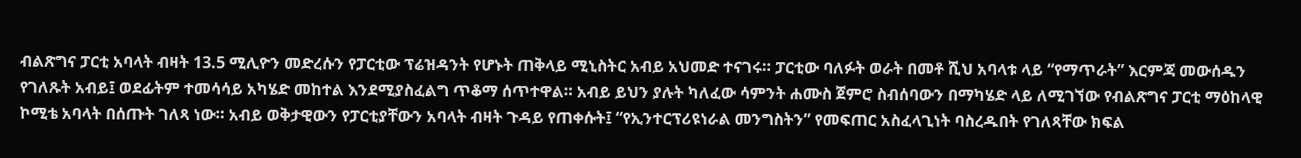ብልጽግና ፓርቲ አባላት ብዛት 13.5 ሚሊዮን መድረሱን የፓርቲው ፕሬዝዳንት የሆኑት ጠቅላይ ሚኒስትር አብይ አህመድ ተናገሩ። ፓርቲው ባለፉት ወራት በመቶ ሺህ አባላቱ ላይ “የማጥራት” እርምጃ መውሰዱን የገለጹት አብይ፤ ወደፊትም ተመሳሳይ አካሄድ መከተል እንደሚያስፈልግ ጥቆማ ሰጥተዋል። አብይ ይህን ያሉት ካለፈው ሳምንት ሐሙስ ጀምሮ ስብሰባውን በማካሄድ ላይ ለሚገኘው የብልጽግና ፓርቲ ማዕከላዊ ኮሚቴ አባላት በሰጡት ገለጻ ነው። አብይ ወቅታዊውን የፓርቲያቸውን አባላት ብዛት ጉዳይ የጠቀሱት፤ “የኢንተርፕሪዩነራል መንግስትን” የመፍጠር አስፈላጊነት ባስረዱበት የገለጻቸው ክፍል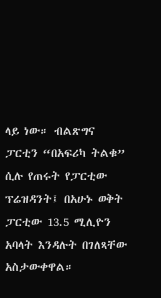ላይ ነው። ብልጽግና ፓርቲን “በአፍሪካ ትልቁ” ሲሉ የጠሩት የፓርቲው ፕሬዝዳንት፤ በአሁኑ ወቅት ፓርቲው 13.5 ሚሊዮን አባላት እንዳሉት በገለጻቸው አስታውቀዋል።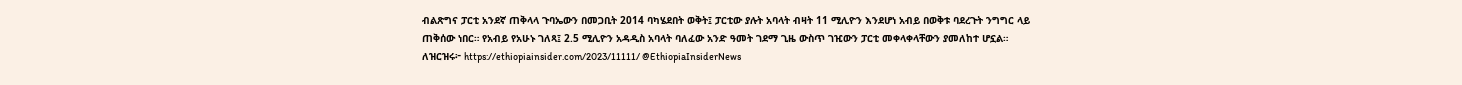ብልጽግና ፓርቲ አንደኛ ጠቅላላ ጉባኤውን በመጋቢት 2014 ባካሄደበት ወቅት፤ ፓርቲው ያሉት አባላት ብዛት 11 ሚሊዮን እንደሆነ አብይ በወቅቱ ባደረጉት ንግግር ላይ ጠቅሰው ነበር። የአብይ የአሁኑ ገለጻ፤ 2.5 ሚሊዮን አዳዲስ አባላት ባለፈው አንድ ዓመት ገደማ ጊዜ ውስጥ ገዢውን ፓርቲ መቀላቀላቸውን ያመለከተ ሆኗል። ለዝርዝሩ፦ https://ethiopiainsider.com/2023/11111/ @EthiopiaInsiderNews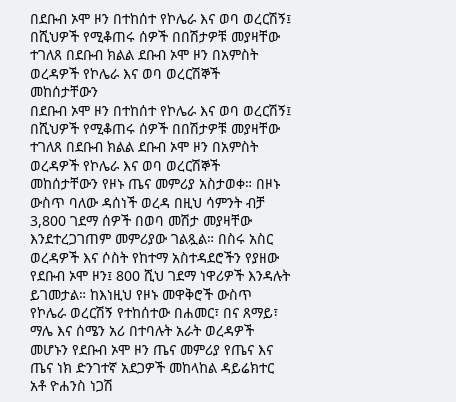በደቡብ ኦሞ ዞን በተከሰተ የኮሌራ እና ወባ ወረርሽኝ፤ በሺህዎች የሚቆጠሩ ሰዎች በበሽታዎቹ መያዛቸው ተገለጸ በደቡብ ክልል ደቡብ ኦሞ ዞን በአምስት ወረዳዎች የኮሌራ እና ወባ ወረርሽኞች መከሰታቸውን
በደቡብ ኦሞ ዞን በተከሰተ የኮሌራ እና ወባ ወረርሽኝ፤ በሺህዎች የሚቆጠሩ ሰዎች በበሽታዎቹ መያዛቸው ተገለጸ በደቡብ ክልል ደቡብ ኦሞ ዞን በአምስት ወረዳዎች የኮሌራ እና ወባ ወረርሽኞች መከሰታቸውን የዞኑ ጤና መምሪያ አስታወቀ። በዞኑ ውስጥ ባለው ዳሰነች ወረዳ በዚህ ሳምንት ብቻ 3,800 ገደማ ሰዎች በወባ መሽታ መያዛቸው እንደተረጋገጠም መምሪያው ገልጿል። በስሩ አስር ወረዳዎች እና ሶስት የከተማ አስተዳደሮችን የያዘው የደቡብ ኦሞ ዞን፤ 800 ሺህ ገደማ ነዋሪዎች እንዳሉት ይገመታል። ከእነዚህ የዞኑ መዋቅሮች ውስጥ የኮሌራ ወረርሽኝ የተከሰተው በሐመር፣ በና ጸማይ፣ ማሌ እና ሰሜን አሪ በተባሉት አራት ወረዳዎች መሆኑን የደቡብ ኦሞ ዞን ጤና መምሪያ የጤና እና ጤና ነክ ድንገተኛ አደጋዎች መከላከል ዳይሬክተር አቶ ዮሐንስ ነጋሽ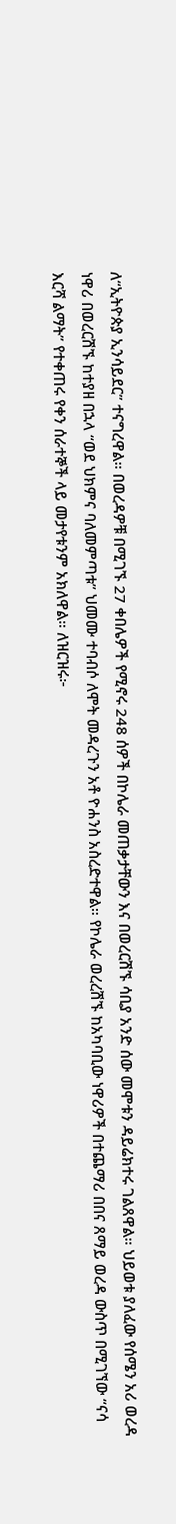ለ“ኢትዮጵያ ኢንሳይደር” ተናግረዋል። በወረዳዎቹ በሚገኙ 27 ቀበሌዎች የሚኖሩ 248 ሰዎች በኮሌራ መጠቃታቸውን እና በወረርሽኙ ሳቢያ አንድ ሰው መሞቱን ዳይሬክተሩ ገልጸዋል። ህይወቱ ያለፈው የሰሜን አሪ ወረዳ ነዋሪ በወረርሽኙ ከተያዘ በኋላ “ወደ ህክምና ባለመምጣቱ” ህመሙ ተባብሶ ለሞት መዳረጉን አቶ ዮሐንስ አስረድተዋል። የኮሌራ ወረረሽኙ ከአካባቢው ነዋሪዎች በተጨማሪ በበና ጸማይ ወረዳ ውስጥ በሚገኘው “ናሳ እርሻ ልማት” የተቀጠሩ የቀን ሰራተኞች ላይ መታየቱንም አክለዋል። ለዝርዝሩ፦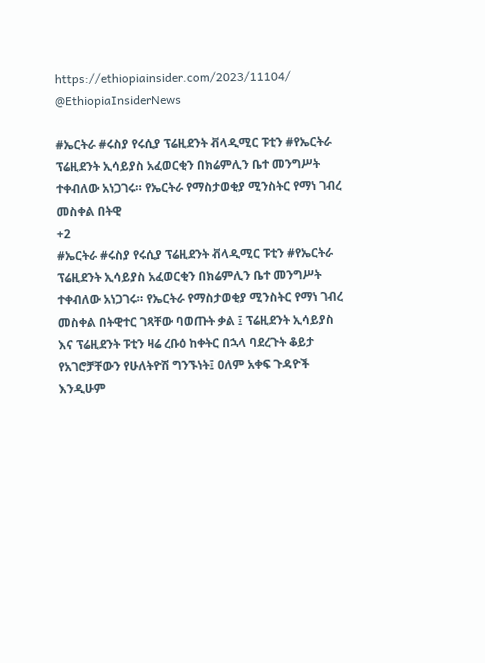https://ethiopiainsider.com/2023/11104/ @EthiopiaInsiderNews

#ኤርትራ #ሩስያ የሩሲያ ፕሬዚደንት ቭላዲሚር ፑቲን #የኤርትራ ፕሬዚደንት ኢሳይያስ አፈወርቂን በክሬምሊን ቤተ መንግሥት ተቀብለው አነጋገሩ። የኤርትራ የማስታወቂያ ሚንስትር የማነ ገብረ መስቀል በትዊ
+2
#ኤርትራ #ሩስያ የሩሲያ ፕሬዚደንት ቭላዲሚር ፑቲን #የኤርትራ ፕሬዚደንት ኢሳይያስ አፈወርቂን በክሬምሊን ቤተ መንግሥት ተቀብለው አነጋገሩ። የኤርትራ የማስታወቂያ ሚንስትር የማነ ገብረ መስቀል በትዊተር ገጻቸው ባወጡት ቃል ፤ ፕሬዚደንት ኢሳይያስ እና ፕሬዚደንት ፑቲን ዛሬ ረቡዕ ከቀትር በኋላ ባደረጉት ቆይታ የአገሮቻቸውን የሁለትዮሽ ግንኙነት፤ ዐለም አቀፍ ጉዳዮች እንዲሁም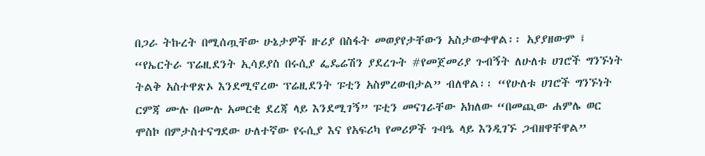በጋራ ትኩረት በሚሰጧቸው ሁኔታዎች ዙሪያ በስፋት መወያየታቸውን አስታውቀዋል፡፡ አያያዘውም ፤ “የኤርትራ ፕሬዚደንት ኢሳይያስ በሩሲያ ፌዴሬሽን ያደረጉት #የመጀመሪያ ጉብኝት ለሁለቱ ሀገሮች ግንኙነት ትልቅ አስተዋጽኦ እንደሚኖረው ፕሬዚደንት ፑቲን አስምረውበታል” ብለዋል፡፡ “የሁለቱ ሀገሮች ግንኙነት ርምጃ ሙሉ በሙሉ አመርቂ ደረጃ ላይ እንደሚገኝ” ፑቲን መናገራቸው አክለው “በመጪው ሐምሌ ወር ሞስኮ በምታስተናግደው ሁለተኛው የሩሲያ እና የአፍሪካ የመሪዎች ጉባዔ ላይ እንዲገኙ ጋብዘዋቸዋል”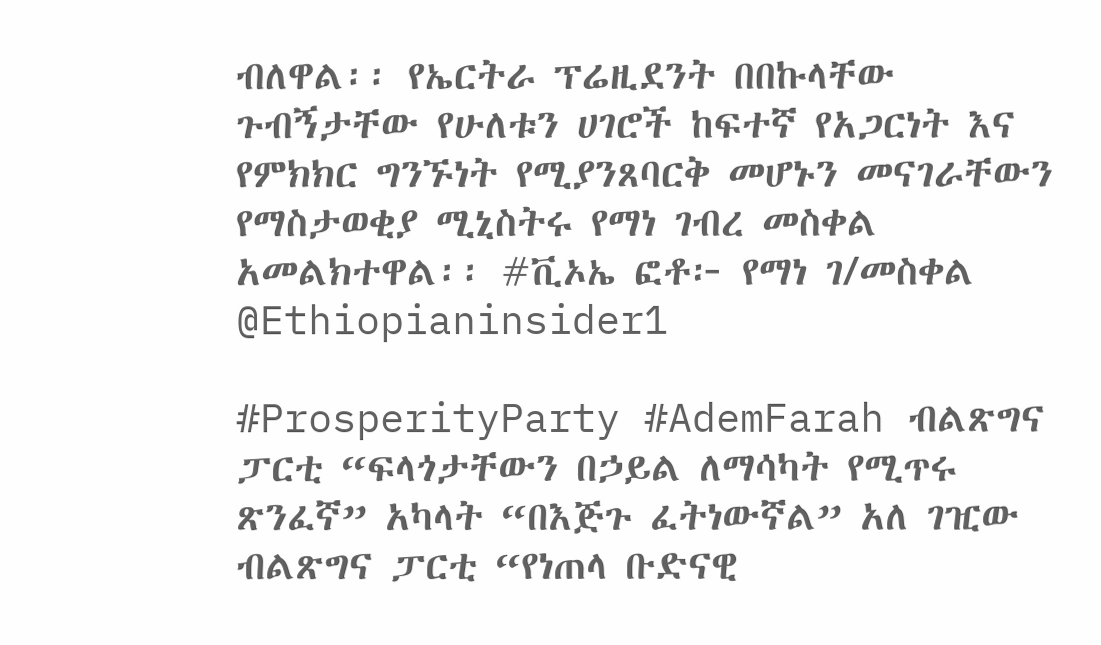ብለዋል፡፡ የኤርትራ ፕሬዚደንት በበኩላቸው ጉብኝታቸው የሁለቱን ሀገሮች ከፍተኛ የአጋርነት እና የምክክር ግንኙነት የሚያንጸባርቅ መሆኑን መናገራቸውን የማስታወቂያ ሚኒስትሩ የማነ ገብረ መስቀል አመልክተዋል፡፡ #ቪኦኤ ፎቶ፦ የማነ ገ/መስቀል @Ethiopianinsider1

#ProsperityParty #AdemFarah ብልጽግና ፓርቲ “ፍላጎታቸውን በኃይል ለማሳካት የሚጥሩ ጽንፈኛ” አካላት “በእጅጉ ፈትነውኛል” አለ ገዢው ብልጽግና ፓርቲ “የነጠላ ቡድናዊ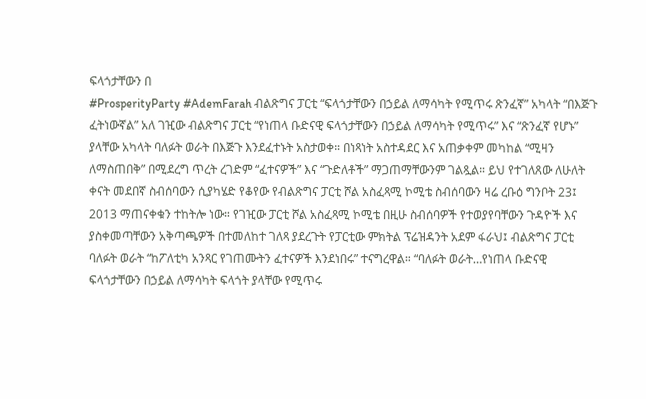ፍላጎታቸውን በ
#ProsperityParty #AdemFarah ብልጽግና ፓርቲ “ፍላጎታቸውን በኃይል ለማሳካት የሚጥሩ ጽንፈኛ” አካላት “በእጅጉ ፈትነውኛል” አለ ገዢው ብልጽግና ፓርቲ “የነጠላ ቡድናዊ ፍላጎታቸውን በኃይል ለማሳካት የሚጥሩ” እና “ጽንፈኛ የሆኑ” ያላቸው አካላት ባለፉት ወራት በእጅጉ እንደፈተኑት አስታወቀ። በነጻነት አስተዳደር እና አጠቃቀም መካከል “ሚዛን ለማስጠበቅ” በሚደረግ ጥረት ረገድም “ፈተናዎች” እና “ጉድለቶች” ማጋጠማቸውንም ገልጿል። ይህ የተገለጸው ለሁለት ቀናት መደበኛ ስብሰባውን ሲያካሄድ የቆየው የብልጽግና ፓርቲ ሾል አስፈጻሚ ኮሚቴ ስብሰባውን ዛሬ ረቡዕ ግንቦት 23፤ 2013 ማጠናቀቁን ተከትሎ ነው። የገዢው ፓርቲ ሾል አስፈጻሚ ኮሚቴ በዚሁ ስብሰባዎች የተወያየባቸውን ጉዳዮች እና ያስቀመጣቸውን አቅጣጫዎች በተመለከተ ገለጻ ያደረጉት የፓርቲው ምክትል ፕሬዝዳንት አደም ፋራህ፤ ብልጽግና ፓርቲ ባለፉት ወራት “ከፖለቲካ አንጻር የገጠሙትን ፈተናዎች እንደነበሩ” ተናግረዋል። “ባለፉት ወራት…የነጠላ ቡድናዊ ፍላጎታቸውን በኃይል ለማሳካት ፍላጎት ያላቸው የሚጥሩ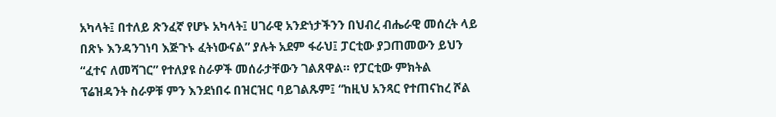አካላት፤ በተለይ ጽንፈኛ የሆኑ አካላት፤ ሀገራዊ አንድነታችንን በህብረ ብሔራዊ መሰረት ላይ በጽኑ እንዳንገነባ እጅጉኑ ፈትነውናል” ያሉት አደም ፋራህ፤ ፓርቲው ያጋጠመውን ይህን “ፈተና ለመሻገር” የተለያዩ ስራዎች መሰራታቸውን ገልጸዋል። የፓርቲው ምክትል ፕሬዝዳንት ስራዎቹ ምን እንደነበሩ በዝርዝር ባይገልጹም፤ “ከዚህ አንጻር የተጠናከረ ሾል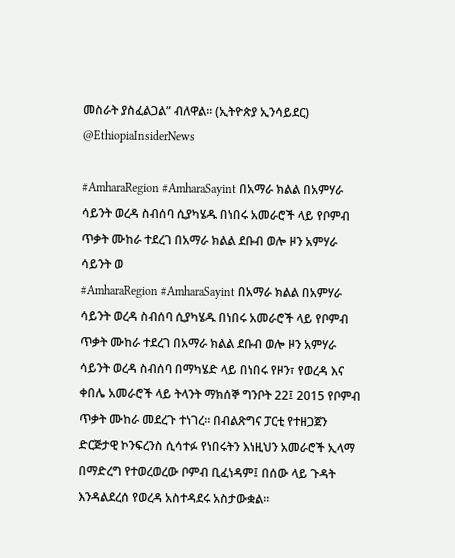መስራት ያስፈልጋል” ብለዋል። (ኢትዮጵያ ኢንሳይደር) @EthiopiaInsiderNews

#AmharaRegion #AmharaSayint በአማራ ክልል በአምሃራ ሳይንት ወረዳ ስብሰባ ሲያካሄዱ በነበሩ አመራሮች ላይ የቦምብ ጥቃት ሙከራ ተደረገ በአማራ ክልል ደቡብ ወሎ ዞን አምሃራ ሳይንት ወ
#AmharaRegion #AmharaSayint በአማራ ክልል በአምሃራ ሳይንት ወረዳ ስብሰባ ሲያካሄዱ በነበሩ አመራሮች ላይ የቦምብ ጥቃት ሙከራ ተደረገ በአማራ ክልል ደቡብ ወሎ ዞን አምሃራ ሳይንት ወረዳ ስብሰባ በማካሄድ ላይ በነበሩ የዞን፣ የወረዳ እና ቀበሌ አመራሮች ላይ ትላንት ማክሰኞ ግንቦት 22፤ 2015 የቦምብ ጥቃት ሙከራ መደረጉ ተነገረ። በብልጽግና ፓርቲ የተዘጋጀን ድርጅታዊ ኮንፍረንስ ሲሳተፉ የነበሩትን እነዚህን አመራሮች ኢላማ በማድረግ የተወረወረው ቦምብ ቢፈነዳም፤ በሰው ላይ ጉዳት እንዳልደረሰ የወረዳ አስተዳደሩ አስታውቋል።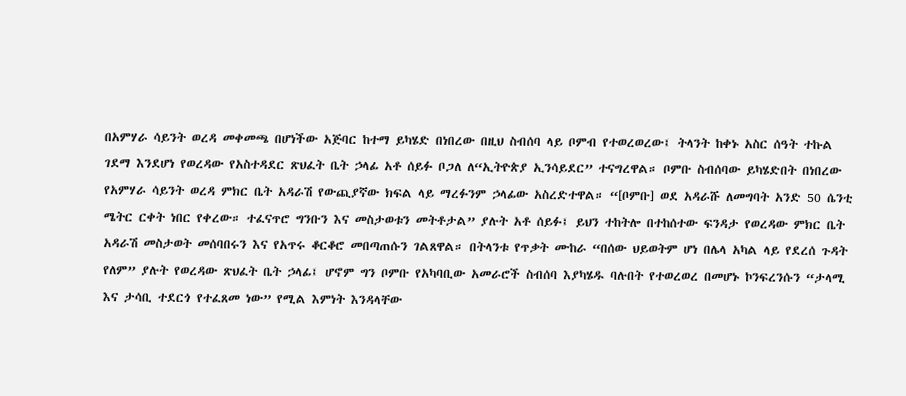በአምሃራ ሳይንት ወረዳ መቀመጫ በሆነችው አጅባር ከተማ ይካሄድ በነበረው በዚህ ስብሰባ ላይ ቦምብ የተወረወረው፤ ትላንት ከቀኑ አስር ሰዓት ተኩል ገደማ እንደሆነ የወረዳው የአስተዳደር ጽህፈት ቤት ኃላፊ አቶ ሰይፉ ቦጋለ ለ“ኢትዮጵያ ኢንሳይደር” ተናግረዋል። ቦምቡ ስብሰባው ይካሄድበት በነበረው የአምሃራ ሳይንት ወረዳ ምክር ቤት አዳራሽ የውጪያኛው ክፍል ላይ ማረፉንም ኃላፊው አስረድተዋል። “[ቦምቡ] ወደ አዳራሹ ለመግባት አንድ 50 ሴንቲ ሜትር ርቀት ነበር የቀረው። ተፈናጥሮ ግንቡን እና መስታወቱን መትቶታል” ያሉት አቶ ሰይፉ፤ ይህን ተከትሎ በተከሰተው ፍንዳታ የወረዳው ምክር ቤት አዳራሽ መስታወት መሰባበሩን እና የአጥሩ ቆርቆሮ መበጣጠሱን ገልጸዋል። በትላንቱ የጥቃት ሙከራ “በሰው ህይወትም ሆነ በሌላ አካል ላይ የደረሰ ጉዳት የለም” ያሉት የወረዳው ጽህፈት ቤት ኃላፊ፤ ሆኖም ግን ቦምቡ የአካባቢው አመራሮች ስብሰባ እያካሄዱ ባሉበት የተወረወረ በመሆኑ ኮንፍረንሱን “ታላሚ እና ታሳቢ ተደርጎ የተፈጸመ ነው” የሚል እምነት እንዳላቸው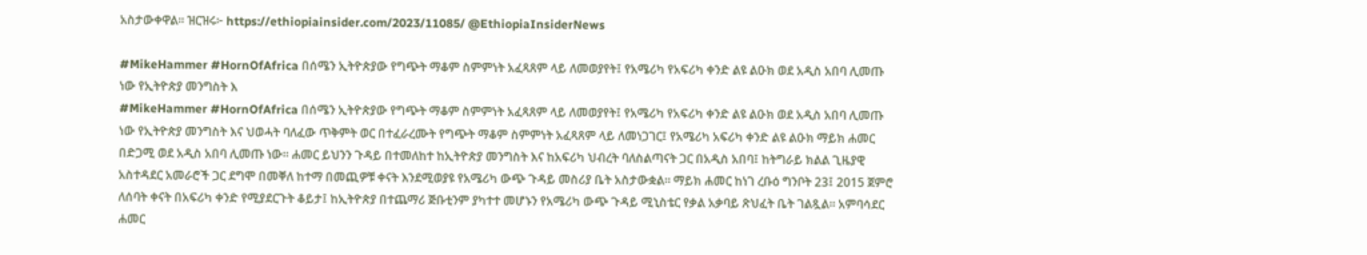አስታውቀዋል። ዝርዝሩ፦ https://ethiopiainsider.com/2023/11085/ @EthiopiaInsiderNews

#MikeHammer #HornOfAfrica በሰሜን ኢትዮጵያው የግጭት ማቆም ስምምነት አፈጻጸም ላይ ለመወያየት፤ የአሜሪካ የአፍሪካ ቀንድ ልዩ ልዑክ ወደ አዲስ አበባ ሊመጡ ነው የኢትዮጵያ መንግስት እ
#MikeHammer #HornOfAfrica በሰሜን ኢትዮጵያው የግጭት ማቆም ስምምነት አፈጻጸም ላይ ለመወያየት፤ የአሜሪካ የአፍሪካ ቀንድ ልዩ ልዑክ ወደ አዲስ አበባ ሊመጡ ነው የኢትዮጵያ መንግስት እና ህወሓት ባለፈው ጥቅምት ወር በተፈራረሙት የግጭት ማቆም ስምምነት አፈጻጸም ላይ ለመነጋገር፤ የአሜሪካ አፍሪካ ቀንድ ልዩ ልዑክ ማይክ ሐመር በድጋሚ ወደ አዲስ አበባ ሊመጡ ነው። ሐመር ይህንን ጉዳይ በተመለከተ ከኢትዮጵያ መንግስት እና ከአፍሪካ ህብረት ባለስልጣናት ጋር በአዲስ አበባ፤ ከትግራይ ክልል ጊዜያዊ አስተዳደር አመራሮች ጋር ደግሞ በመቐለ ከተማ በመጪዎቹ ቀናት እንደሚወያዩ የአሜሪካ ውጭ ጉዳይ መስሪያ ቤት አስታውቋል። ማይክ ሐመር ከነገ ረቡዕ ግንቦት 23፤ 2015 ጀምሮ ለሰባት ቀናት በአፍሪካ ቀንድ የሚያደርጉት ቆይታ፤ ከኢትዮጵያ በተጨማሪ ጅቡቲንም ያካተተ መሆኑን የአሜሪካ ውጭ ጉዳይ ሚኒስቴር የቃል አቃባይ ጽህፈት ቤት ገልጿል። አምባሳደር ሐመር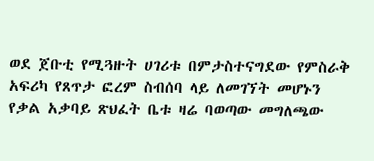ወደ ጀቡቲ የሚጓዙት ሀገሪቱ በምታስተናግደው የምስራቅ አፍሪካ የጸጥታ ፎረም ስብሰባ ላይ ለመገኘት መሆኑን የቃል አቃባይ ጽህፈት ቤቱ ዛሬ ባወጣው መግለጫው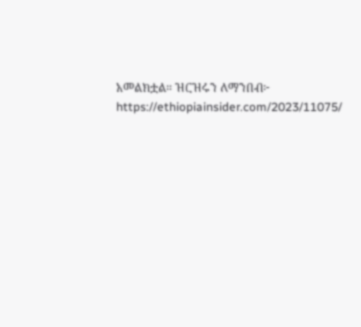አመልክቷል። ዝርዝሩን ለማንበብ፦ https://ethiopiainsider.com/2023/11075/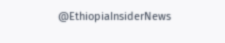@EthiopiaInsiderNews